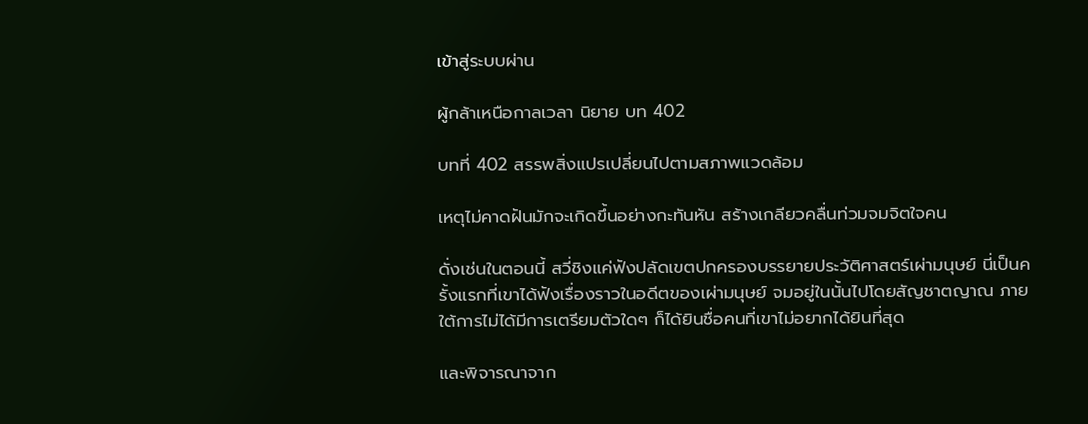เข้าสู่ระบบผ่าน

ผู้กล้าเหนือกาลเวลา นิยาย บท 402

บทที่ 402 สรรพสิ่งแปรเปลี่ยนไปตามสภาพแวดล้อม

เหตุไม่คาดฝันมักจะเกิดขึ้นอย่างกะทันหัน สร้างเกลียวคลื่นท่วมจมจิตใจคน

ดั่งเช่นในตอนนี้ สวี่ชิงแค่ฟังปลัดเขตปกครองบรรยายประวัติศาสตร์เผ่ามนุษย์ นี่เป็นครั้งแรกที่เขาได้ฟังเรื่องราวในอดีตของเผ่ามนุษย์ จมอยู่ในนั้นไปโดยสัญชาตญาณ ภายใต้การไม่ได้มีการเตรียมตัวใดๆ ก็ได้ยินชื่อคนที่เขาไม่อยากได้ยินที่สุด

และพิจารณาจาก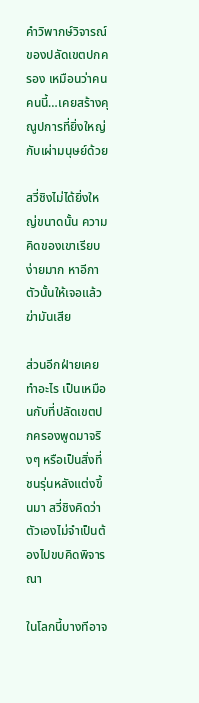คำวิพากษ์วิจารณ์ของปลัดเขตปกครอง เหมือนว่าคนคนนี้…เคยสร้างคุณูปการที่ยิ่งใหญ่กับเผ่ามนุษย์ด้วย

สวี่ชิงไม่ได้ยิ่งใหญ่ขนาดนั้น ความคิดของเขาเรียบง่ายมาก หาอีกาตัวนั้นให้เจอแล้วฆ่ามันเสีย

ส่วนอีกฝ่ายเคยทำอะไร เป็นเหมือนกับที่ปลัดเขตปกครองพูดมาจริงๆ หรือเป็นสิ่งที่ชนรุ่นหลังแต่งขึ้นมา สวี่ชิงคิดว่าตัวเองไม่จำเป็นต้องไปขบคิดพิจารณา

ในโลกนี้บางทีอาจ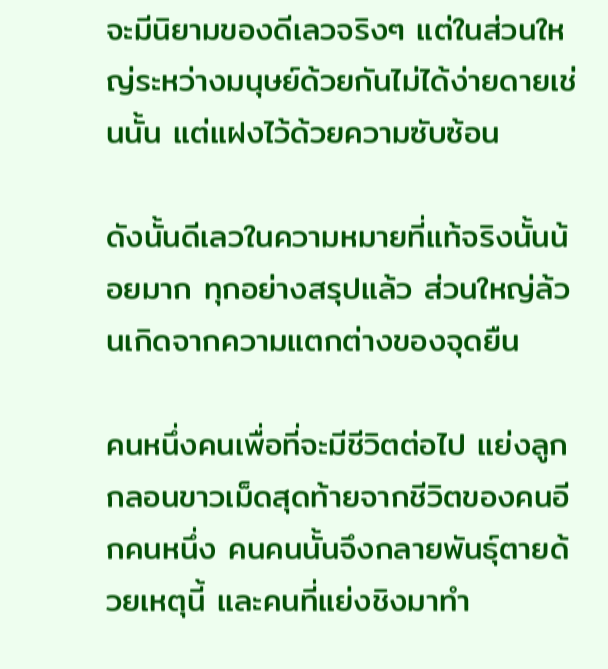จะมีนิยามของดีเลวจริงๆ แต่ในส่วนใหญ่ระหว่างมนุษย์ด้วยกันไม่ได้ง่ายดายเช่นนั้น แต่แฝงไว้ด้วยความซับซ้อน

ดังนั้นดีเลวในความหมายที่แท้จริงนั้นน้อยมาก ทุกอย่างสรุปแล้ว ส่วนใหญ่ล้วนเกิดจากความแตกต่างของจุดยืน

คนหนึ่งคนเพื่อที่จะมีชีวิตต่อไป แย่งลูกกลอนขาวเม็ดสุดท้ายจากชีวิตของคนอีกคนหนึ่ง คนคนนั้นจึงกลายพันธุ์ตายด้วยเหตุนี้ และคนที่แย่งชิงมาทำ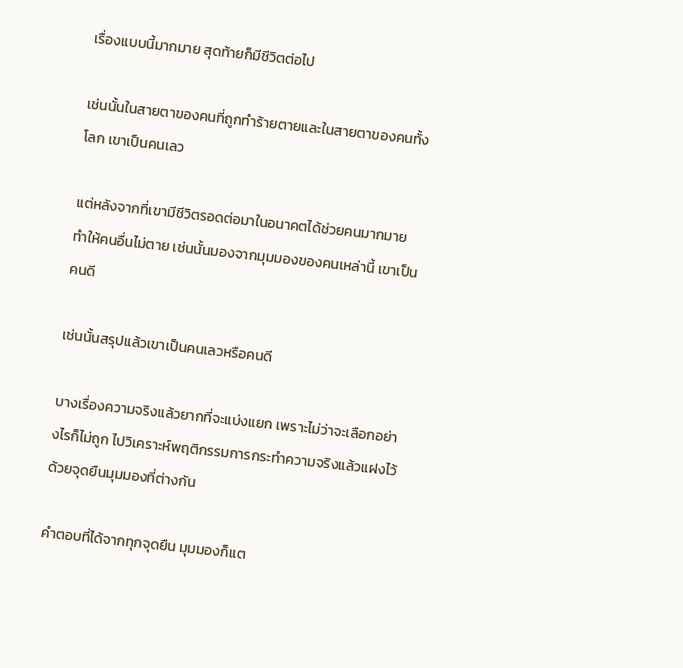เรื่องแบบนี้มากมาย สุดท้ายก็มีชีวิตต่อไป

เช่นนั้นในสายตาของคนที่ถูกทำร้ายตายและในสายตาของคนทั้งโลก เขาเป็นคนเลว

แต่หลังจากที่เขามีชีวิตรอดต่อมาในอนาคตได้ช่วยคนมากมาย ทำให้คนอื่นไม่ตาย เช่นนั้นมองจากมุมมองของคนเหล่านี้ เขาเป็นคนดี

เช่นนั้นสรุปแล้วเขาเป็นคนเลวหรือคนดี

บางเรื่องความจริงแล้วยากที่จะแบ่งแยก เพราะไม่ว่าจะเลือกอย่างไรก็ไม่ถูก ไปวิเคราะห์พฤติกรรมการกระทำความจริงแล้วแฝงไว้ด้วยจุดยืนมุมมองที่ต่างกัน

คำตอบที่ได้จากทุกจุดยืน มุมมองก็แต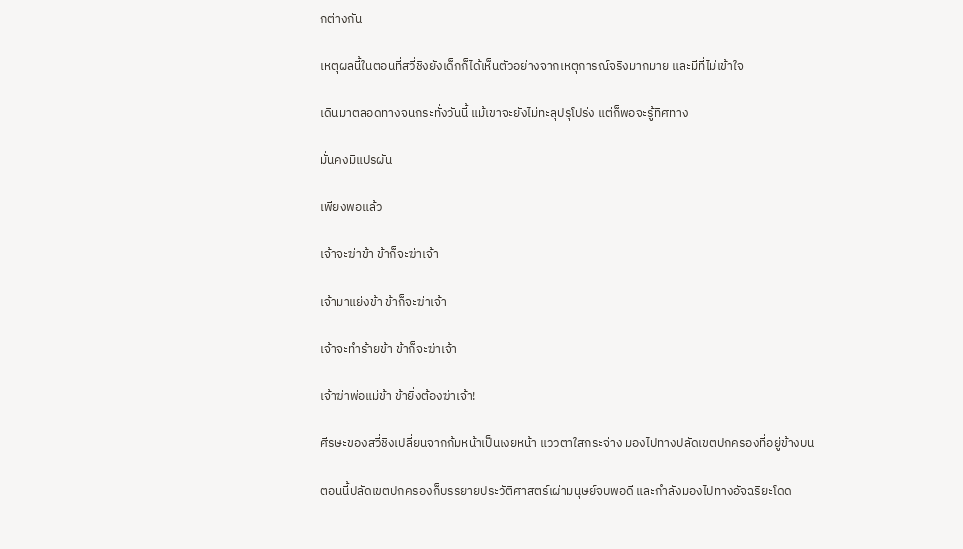กต่างกัน

เหตุผลนี้ในตอนที่สวี่ชิงยังเด็กก็ได้เห็นตัวอย่างจากเหตุการณ์จริงมากมาย และมีที่ไม่เข้าใจ

เดินมาตลอดทางจนกระทั่งวันนี้ แม้เขาจะยังไม่ทะลุปรุโปร่ง แต่ก็พอจะรู้ทิศทาง

มั่นคงมิแปรผัน

เพียงพอแล้ว

เจ้าจะฆ่าข้า ข้าก็จะฆ่าเจ้า

เจ้ามาแย่งข้า ข้าก็จะฆ่าเจ้า

เจ้าจะทำร้ายข้า ข้าก็จะฆ่าเจ้า

เจ้าฆ่าพ่อแม่ข้า ข้ายิ่งต้องฆ่าเจ้า!

ศีรษะของสวี่ชิงเปลี่ยนจากก้มหน้าเป็นเงยหน้า แววตาใสกระจ่าง มองไปทางปลัดเขตปกครองที่อยู่ข้างบน

ตอนนี้ปลัดเขตปกครองก็บรรยายประวัติศาสตร์เผ่ามนุษย์จบพอดี และกำลังมองไปทางอัจฉริยะโดด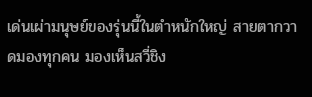เด่นเผ่ามนุษย์ของรุ่นนี้ในตำหนักใหญ่ สายตากวาดมองทุกคน มองเห็นสวี่ชิง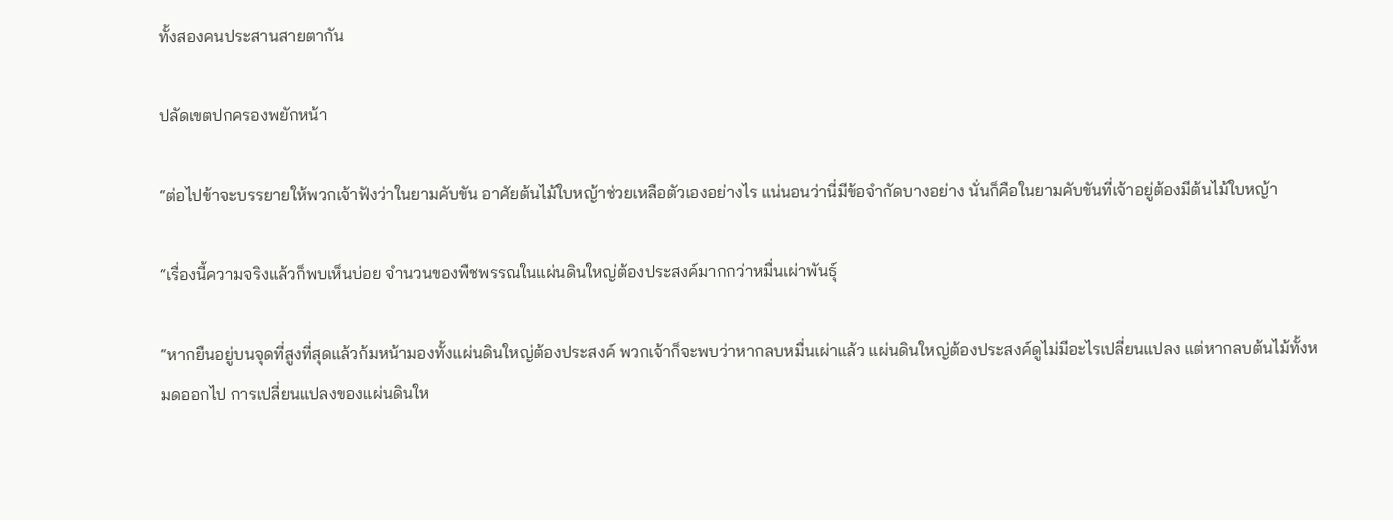ทั้งสองคนประสานสายตากัน

ปลัดเขตปกครองพยักหน้า

“ต่อไปข้าจะบรรยายให้พวกเจ้าฟังว่าในยามคับขัน อาศัยต้นไม้ใบหญ้าช่วยเหลือตัวเองอย่างไร แน่นอนว่านี่มีข้อจำกัดบางอย่าง นั่นก็คือในยามคับขันที่เจ้าอยู่ต้องมีต้นไม้ใบหญ้า

“เรื่องนี้ความจริงแล้วก็พบเห็นบ่อย จำนวนของพืชพรรณในแผ่นดินใหญ่ต้องประสงค์มากกว่าหมื่นเผ่าพันธุ์

“หากยืนอยู่บนจุดที่สูงที่สุดแล้วก้มหน้ามองทั้งแผ่นดินใหญ่ต้องประสงค์ พวกเจ้าก็จะพบว่าหากลบหมื่นเผ่าแล้ว แผ่นดินใหญ่ต้องประสงค์ดูไม่มีอะไรเปลี่ยนแปลง แต่หากลบต้นไม้ทั้งหมดออกไป การเปลี่ยนแปลงของแผ่นดินให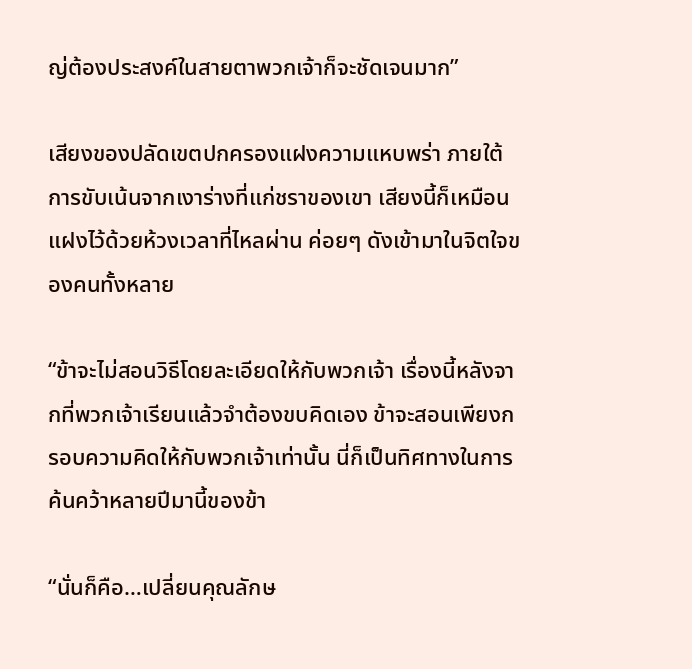ญ่ต้องประสงค์ในสายตาพวกเจ้าก็จะชัดเจนมาก”

เสียงของปลัดเขตปกครองแฝงความแหบพร่า ภายใต้การขับเน้นจากเงาร่างที่แก่ชราของเขา เสียงนี้ก็เหมือนแฝงไว้ด้วยห้วงเวลาที่ไหลผ่าน ค่อยๆ ดังเข้ามาในจิตใจของคนทั้งหลาย

“ข้าจะไม่สอนวิธีโดยละเอียดให้กับพวกเจ้า เรื่องนี้หลังจากที่พวกเจ้าเรียนแล้วจำต้องขบคิดเอง ข้าจะสอนเพียงกรอบความคิดให้กับพวกเจ้าเท่านั้น นี่ก็เป็นทิศทางในการค้นคว้าหลายปีมานี้ของข้า

“นั่นก็คือ…เปลี่ยนคุณลักษ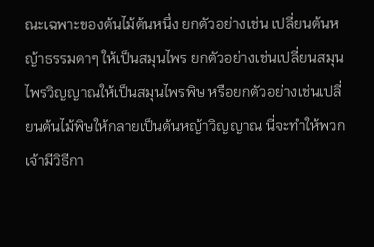ณะเฉพาะของต้นไม้ต้นหนึ่ง ยกตัวอย่างเช่น เปลี่ยนต้นหญ้าธรรมดาๆ ให้เป็นสมุนไพร ยกตัวอย่างเช่นเปลี่ยนสมุนไพรวิญญาณให้เป็นสมุนไพรพิษ หรือยกตัวอย่างเช่นเปลี่ยนต้นไม้พิษให้กลายเป็นต้นหญ้าวิญญาณ นี่จะทำให้พวกเจ้ามีวิธีกา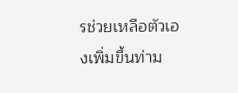รช่วยเหลือตัวเองเพิ่มขึ้นท่าม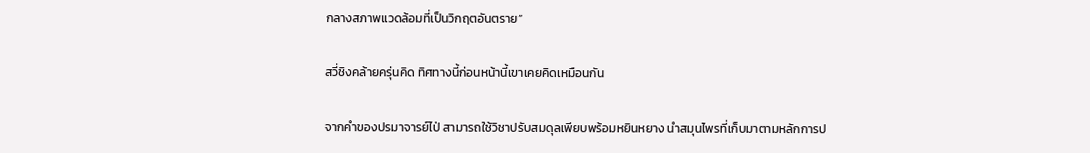กลางสภาพแวดล้อมที่เป็นวิกฤตอันตราย”

สวี่ชิงคล้ายครุ่นคิด ทิศทางนี้ก่อนหน้านี้เขาเคยคิดเหมือนกัน

จากคำของปรมาจารย์ไป่ สามารถใช้วิชาปรับสมดุลเพียบพร้อมหยินหยาง นำสมุนไพรที่เก็บมาตามหลักการป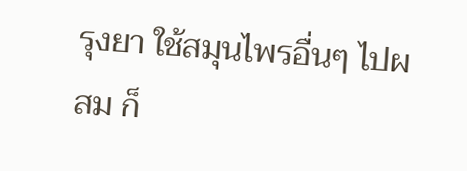รุงยา ใช้สมุนไพรอื่นๆ ไปผสม ก็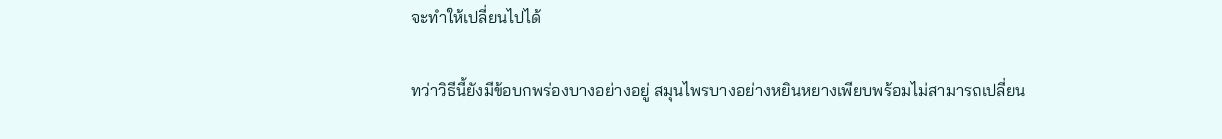จะทำให้เปลี่ยนไปได้

ทว่าวิธีนี้ยังมีข้อบกพร่องบางอย่างอยู่ สมุนไพรบางอย่างหยินหยางเพียบพร้อมไม่สามารถเปลี่ยน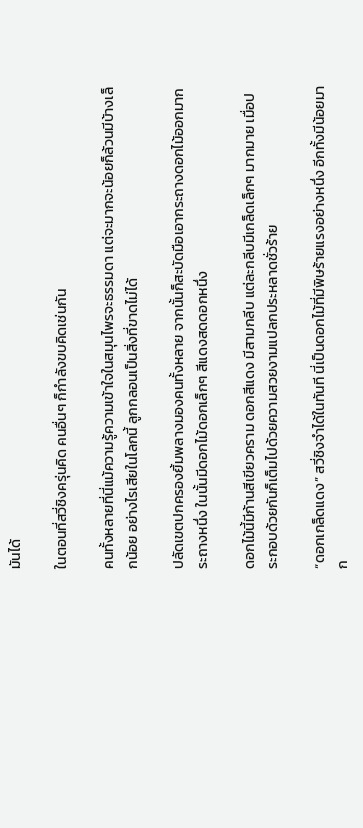มันได้

ในตอนที่สวี่ชิงครุ่นคิด คนอื่นๆ ก็กำลังขบคิดเช่นกัน

คนทั้งหลายที่นี่แม้ความรู้ความเข้าใจในสมุนไพรจะธรรมดา แต่จะมากจะน้อยก็ล้วนมีบ้างเล็กน้อย อย่างไรเสียในโลกนี้ ลูกกลอนเป็นสิ่งที่ขาดไม่ได้

ปลัดเขตปกครองยิ้มพลางมองคนทั้งหลาย จากนั้นก็สะบัดมือเอากระถางดอกไม้ออกมากระถางหนึ่ง ในนั้นมีดอกไม้ดอกเล็กๆ สีแดงสดดอกหนึ่ง

ดอกไม้นี้มีก้านสีเขียวคราม ดอกสีแดง มีสามกลีบ แต่ละกลีบมีเกล็ดเล็กๆ มากมาย เมื่อประกอบด้วยกันก็เต็มไปด้วยความสวยงามแปลกประหลาดชั่วร้าย

“ดอกเกล็ดแดง” สวี่ชิงจำได้ในทันที นี่เป็นดอกไม้ที่มีพิษร้ายแรงอย่างหนึ่ง อีกทั้งมีน้อยมาก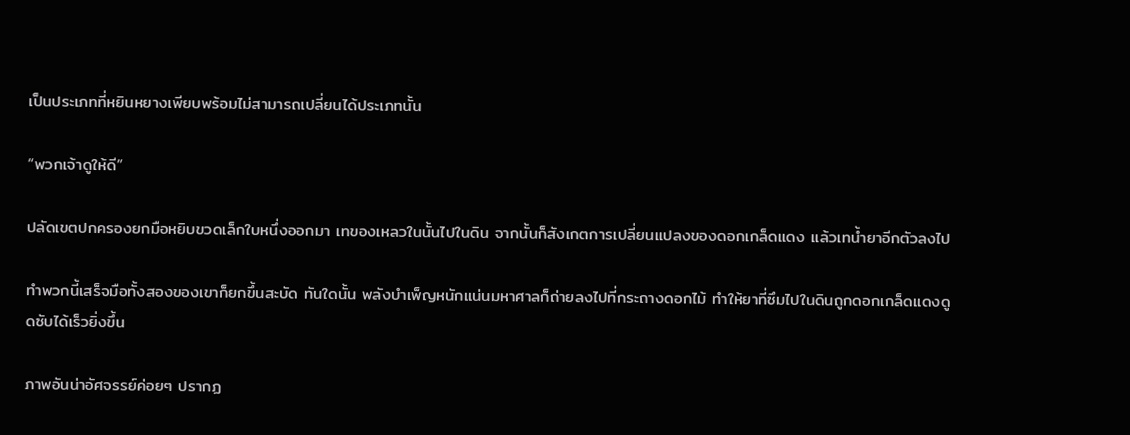เป็นประเภทที่หยินหยางเพียบพร้อมไม่สามารถเปลี่ยนได้ประเภทนั้น

“พวกเจ้าดูให้ดี”

ปลัดเขตปกครองยกมือหยิบขวดเล็กใบหนึ่งออกมา เทของเหลวในนั้นไปในดิน จากนั้นก็สังเกตการเปลี่ยนแปลงของดอกเกล็ดแดง แล้วเทน้ำยาอีกตัวลงไป

ทำพวกนี้เสร็จมือทั้งสองของเขาก็ยกขึ้นสะบัด ทันใดนั้น พลังบำเพ็ญหนักแน่นมหาศาลก็ถ่ายลงไปที่กระถางดอกไม้ ทำให้ยาที่ซึมไปในดินถูกดอกเกล็ดแดงดูดซับได้เร็วยิ่งขึ้น

ภาพอันน่าอัศจรรย์ค่อยๆ ปรากฏ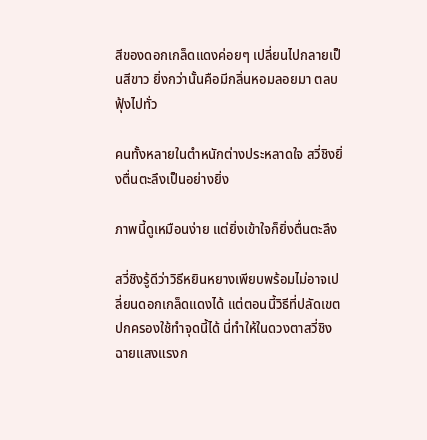สีของดอกเกล็ดแดงค่อยๆ เปลี่ยนไปกลายเป็นสีขาว ยิ่งกว่านั้นคือมีกลิ่นหอมลอยมา ตลบฟุ้งไปทั่ว

คนทั้งหลายในตำหนักต่างประหลาดใจ สวี่ชิงยิ่งตื่นตะลึงเป็นอย่างยิ่ง

ภาพนี้ดูเหมือนง่าย แต่ยิ่งเข้าใจก็ยิ่งตื่นตะลึง

สวี่ชิงรู้ดีว่าวิธีหยินหยางเพียบพร้อมไม่อาจเปลี่ยนดอกเกล็ดแดงได้ แต่ตอนนี้วิธีที่ปลัดเขตปกครองใช้ทำจุดนี้ได้ นี่ทำให้ในดวงตาสวี่ชิงฉายแสงแรงก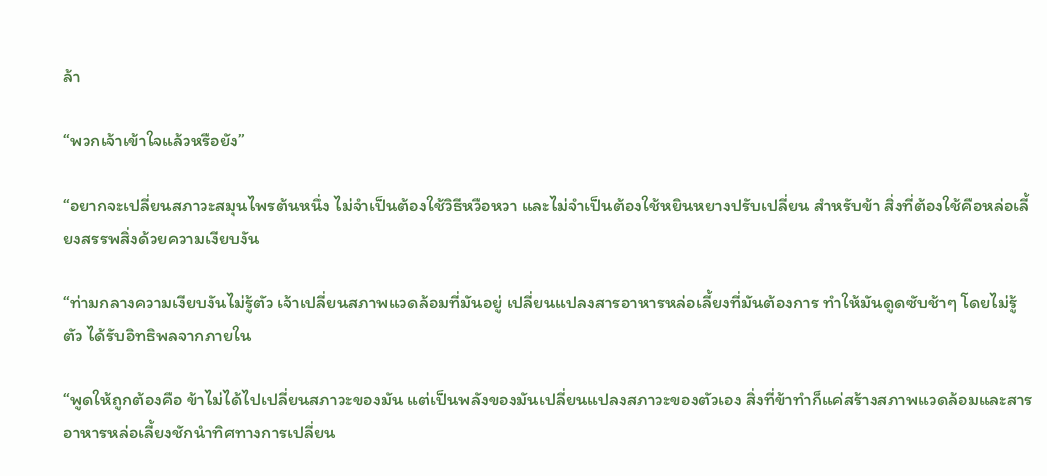ล้า

“พวกเจ้าเข้าใจแล้วหรือยัง”

“อยากจะเปลี่ยนสภาวะสมุนไพรต้นหนึ่ง ไม่จำเป็นต้องใช้วิธีหวือหวา และไม่จำเป็นต้องใช้หยินหยางปรับเปลี่ยน สำหรับข้า สิ่งที่ต้องใช้คือหล่อเลี้ยงสรรพสิ่งด้วยความเงียบงัน

“ท่ามกลางความเงียบงันไม่รู้ตัว เจ้าเปลี่ยนสภาพแวดล้อมที่มันอยู่ เปลี่ยนแปลงสารอาหารหล่อเลี้ยงที่มันต้องการ ทำให้มันดูดซับช้าๆ โดยไม่รู้ตัว ได้รับอิทธิพลจากภายใน

“พูดให้ถูกต้องคือ ข้าไม่ได้ไปเปลี่ยนสภาวะของมัน แต่เป็นพลังของมันเปลี่ยนแปลงสภาวะของตัวเอง สิ่งที่ข้าทำก็แค่สร้างสภาพแวดล้อมและสารอาหารหล่อเลี้ยงชักนำทิศทางการเปลี่ยน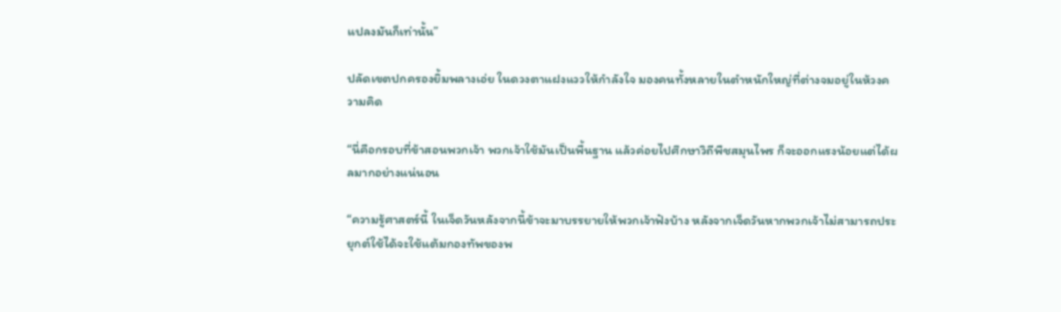แปลงมันก็เท่านั้น”

ปลัดเขตปกครองยิ้มพลางเอ่ย ในดวงตาแฝงแววให้กำลังใจ มองคนทั้งหลายในตำหนักใหญ่ที่ต่างจมอยู่ในห้วงความคิด

“นี่คือกรอบที่ข้าสอนพวกเจ้า พวกเจ้าใช้มันเป็นพื้นฐาน แล้วค่อยไปศึกษาวิถีพืชสมุนไพร ก็จะออกแรงน้อยแต่ได้ผลมากอย่างแน่นอน

“ความรู้ศาสตร์นี้ ในเจ็ดวันหลังจากนี้ข้าจะมาบรรยายให้พวกเจ้าฟังบ้าง หลังจากเจ็ดวันหากพวกเจ้าไม่สามารถประยุกต์ใช้ได้จะใช้แต้มกองทัพของพ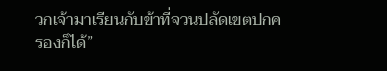วกเจ้ามาเรียนกับข้าที่จวนปลัดเขตปกครองก็ได้”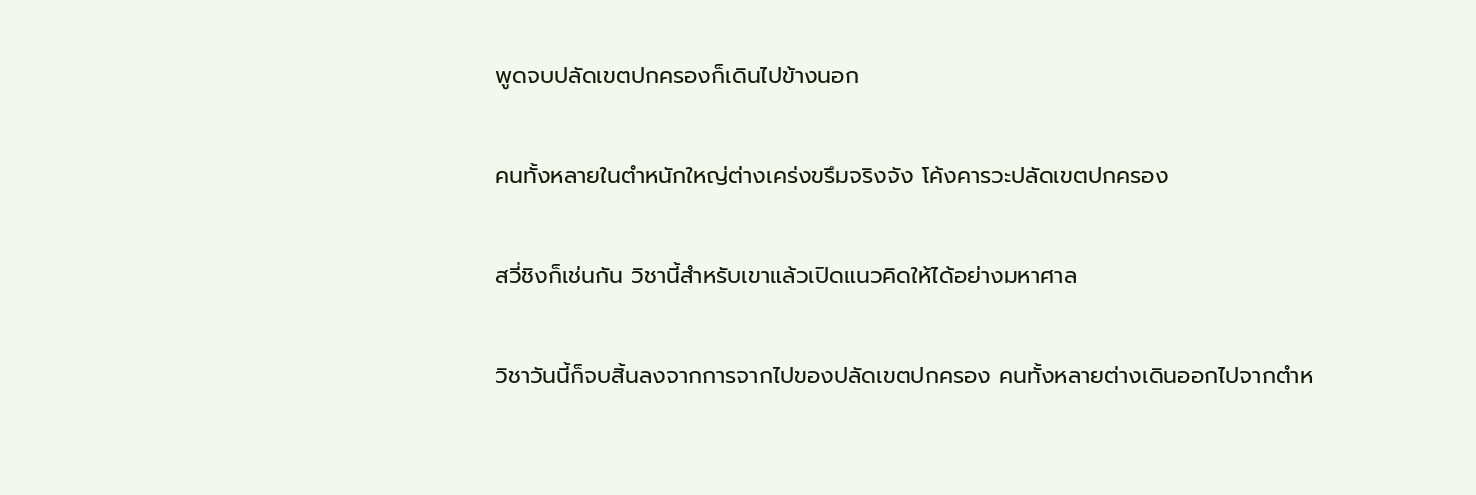พูดจบปลัดเขตปกครองก็เดินไปข้างนอก

คนทั้งหลายในตำหนักใหญ่ต่างเคร่งขรึมจริงจัง โค้งคารวะปลัดเขตปกครอง

สวี่ชิงก็เช่นกัน วิชานี้สำหรับเขาแล้วเปิดแนวคิดให้ได้อย่างมหาศาล

วิชาวันนี้ก็จบสิ้นลงจากการจากไปของปลัดเขตปกครอง คนทั้งหลายต่างเดินออกไปจากตำห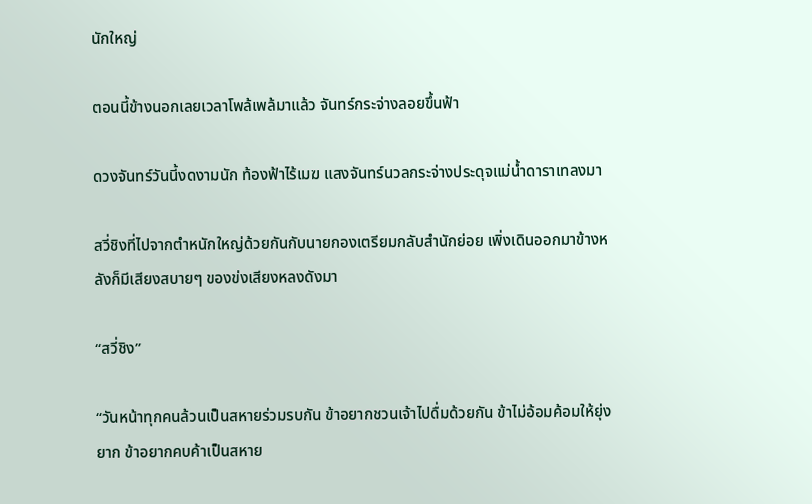นักใหญ่

ตอนนี้ข้างนอกเลยเวลาโพล้เพล้มาแล้ว จันทร์กระจ่างลอยขึ้นฟ้า

ดวงจันทร์วันนี้งดงามนัก ท้องฟ้าไร้เมฆ แสงจันทร์นวลกระจ่างประดุจแม่น้ำดาราเทลงมา

สวี่ชิงที่ไปจากตำหนักใหญ่ด้วยกันกับนายกองเตรียมกลับสำนักย่อย เพิ่งเดินออกมาข้างหลังก็มีเสียงสบายๆ ของข่งเสียงหลงดังมา

“สวี่ชิง”

“วันหน้าทุกคนล้วนเป็นสหายร่วมรบกัน ข้าอยากชวนเจ้าไปดื่มด้วยกัน ข้าไม่อ้อมค้อมให้ยุ่งยาก ข้าอยากคบค้าเป็นสหาย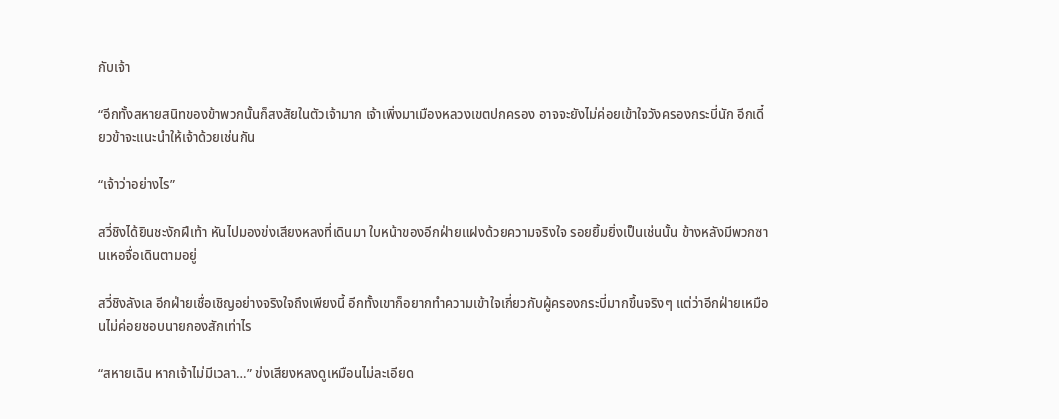กับเจ้า

“อีกทั้งสหายสนิทของข้าพวกนั้นก็สงสัยในตัวเจ้ามาก เจ้าเพิ่งมาเมืองหลวงเขตปกครอง อาจจะยังไม่ค่อยเข้าใจวังครองกระบี่นัก อีกเดี๋ยวข้าจะแนะนำให้เจ้าด้วยเช่นกัน

“เจ้าว่าอย่างไร”

สวี่ชิงได้ยินชะงักฝีเท้า หันไปมองข่งเสียงหลงที่เดินมา ใบหน้าของอีกฝ่ายแฝงด้วยความจริงใจ รอยยิ้มยิ่งเป็นเช่นนั้น ข้างหลังมีพวกซานเหอจื่อเดินตามอยู่

สวี่ชิงลังเล อีกฝ่ายเชื่อเชิญอย่างจริงใจถึงเพียงนี้ อีกทั้งเขาก็อยากทำความเข้าใจเกี่ยวกับผู้ครองกระบี่มากขึ้นจริงๆ แต่ว่าอีกฝ่ายเหมือนไม่ค่อยชอบนายกองสักเท่าไร

“สหายเฉิน หากเจ้าไม่มีเวลา…” ข่งเสียงหลงดูเหมือนไม่ละเอียด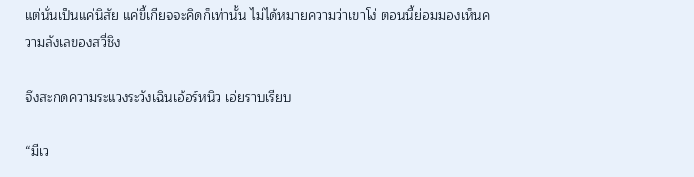แต่นั่นเป็นแค่นิสัย แค่ขี้เกียจจะคิดก็เท่านั้น ไม่ได้หมายความว่าเขาโง่ ตอนนี้ย่อมมองเห็นความลังเลของสวี่ชิง

จึงสะกดความระแวงระวังเฉินเอ้อร์หนิว เอ่ยราบเรียบ

“มีเว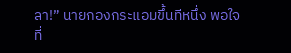ลา!” นายกองกระแอมขึ้นทีหนึ่ง พอใจที่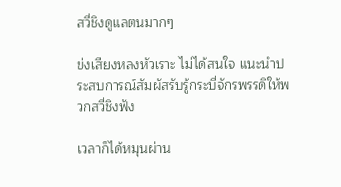สวี่ชิงดูแลตนมากๆ

ข่งเสียงหลงหัวเราะ ไม่ได้สนใจ แนะนำประสบการณ์สัมผัสรับรู้กระบี่จักรพรรดิให้พวกสวี่ชิงฟัง

เวลาก็ได้หมุนผ่าน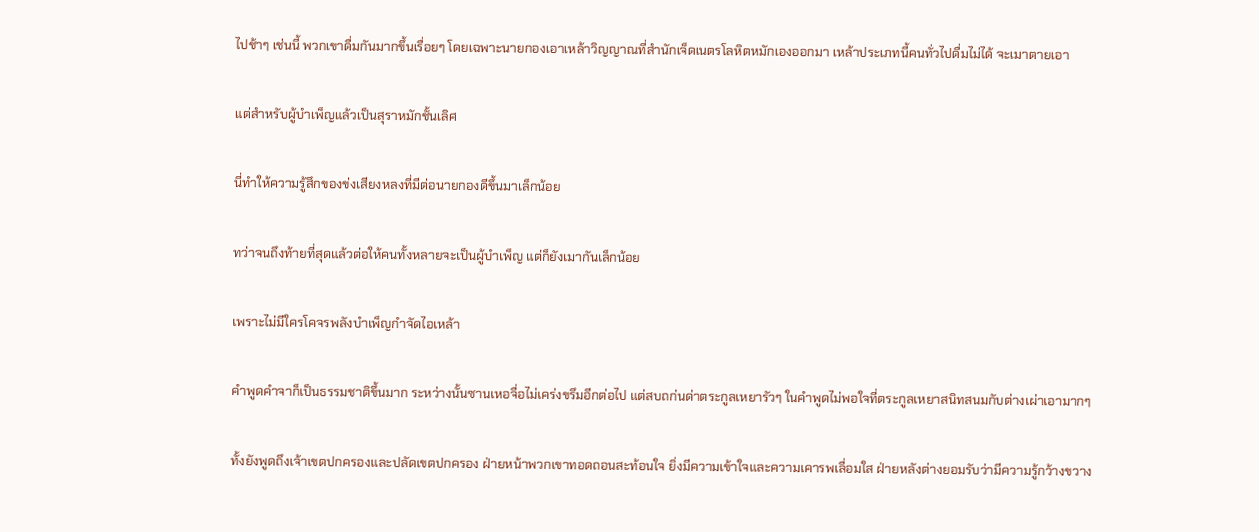ไปช้าๆ เช่นนี้ พวกเขาดื่มกันมากขึ้นเรื่อยๆ โดยเฉพาะนายกองเอาเหล้าวิญญาณที่สำนักเจ็ดเนตรโลหิตหมักเองออกมา เหล้าประเภทนี้คนทั่วไปดื่มไม่ได้ จะเมาตายเอา

แต่สำหรับผู้บำเพ็ญแล้วเป็นสุราหมักชั้นเลิศ

นี่ทำให้ความรู้สึกของข่งเสียงหลงที่มีต่อนายกองดีขึ้นมาเล็กน้อย

ทว่าจนถึงท้ายที่สุดแล้วต่อให้คนทั้งหลายจะเป็นผู้บำเพ็ญ แต่ก็ยังเมากันเล็กน้อย

เพราะไม่มีใครโคจรพลังบำเพ็ญกำจัดไอเหล้า

คำพูดคำจาก็เป็นธรรมชาติขึ้นมาก ระหว่างนั้นซานเหอจื่อไม่เคร่งขรึมอีกต่อไป แต่สบถก่นด่าตระกูลเหยารัวๆ ในคำพูดไม่พอใจที่ตระกูลเหยาสนิทสนมกับต่างเผ่าเอามากๆ

ทั้งยังพูดถึงเจ้าเขตปกครองและปลัดเขตปกครอง ฝ่ายหน้าพวกเขาทอดถอนสะท้อนใจ ยิ่งมีความเข้าใจและความเคารพเลื่อมใส ฝ่ายหลังต่างยอมรับว่ามีความรู้กว้างขวาง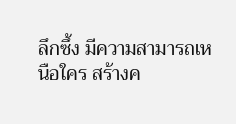ลึกซึ้ง มีความสามารถเหนือใคร สร้างค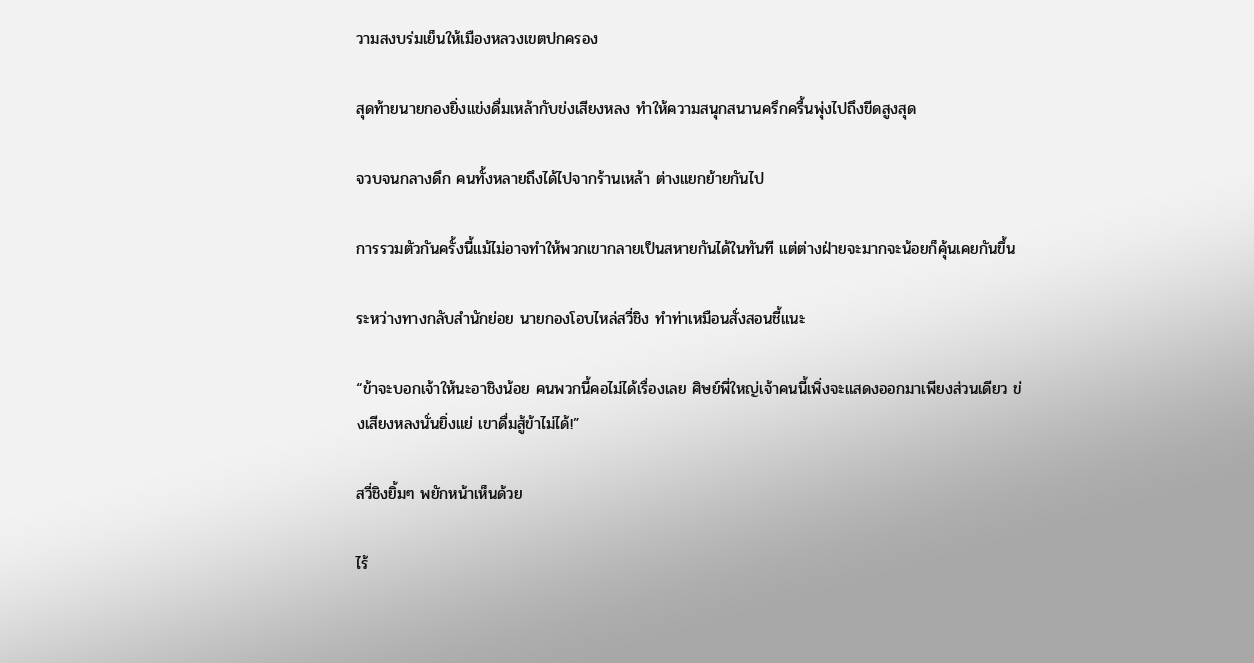วามสงบร่มเย็นให้เมืองหลวงเขตปกครอง

สุดท้ายนายกองยิ่งแข่งดื่มเหล้ากับข่งเสียงหลง ทำให้ความสนุกสนานครึกครื้นพุ่งไปถึงขีดสูงสุด

จวบจนกลางดึก คนทั้งหลายถึงได้ไปจากร้านเหล้า ต่างแยกย้ายกันไป

การรวมตัวกันครั้งนี้แม้ไม่อาจทำให้พวกเขากลายเป็นสหายกันได้ในทันที แต่ต่างฝ่ายจะมากจะน้อยก็คุ้นเคยกันขึ้น

ระหว่างทางกลับสำนักย่อย นายกองโอบไหล่สวี่ชิง ทำท่าเหมือนสั่งสอนชี้แนะ

“ข้าจะบอกเจ้าให้นะอาชิงน้อย คนพวกนี้คอไม่ได้เรื่องเลย ศิษย์พี่ใหญ่เจ้าคนนี้เพิ่งจะแสดงออกมาเพียงส่วนเดียว ข่งเสียงหลงนั่นยิ่งแย่ เขาดื่มสู้ข้าไม่ได้!”

สวี่ชิงยิ้มๆ พยักหน้าเห็นด้วย

ไร้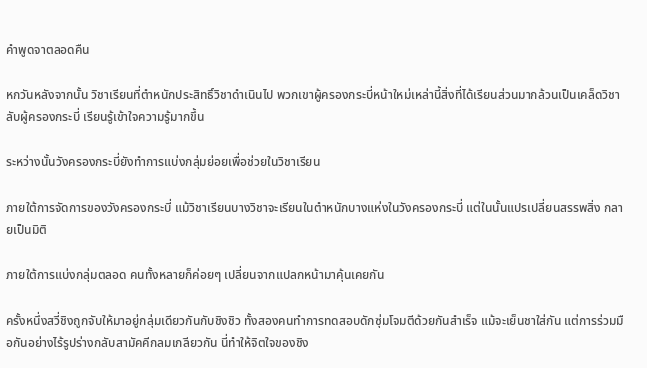คำพูดจาตลอดคืน

หกวันหลังจากนั้น วิชาเรียนที่ตำหนักประสิทธิ์วิชาดำเนินไป พวกเขาผู้ครองกระบี่หน้าใหม่เหล่านี้สิ่งที่ได้เรียนส่วนมากล้วนเป็นเคล็ดวิชาลับผู้ครองกระบี่ เรียนรู้เข้าใจความรู้มากขึ้น

ระหว่างนั้นวังครองกระบี่ยังทำการแบ่งกลุ่มย่อยเพื่อช่วยในวิชาเรียน

ภายใต้การจัดการของวังครองกระบี่ แม้วิชาเรียนบางวิชาจะเรียนในตำหนักบางแห่งในวังครองกระบี่ แต่ในนั้นแปรเปลี่ยนสรรพสิ่ง กลายเป็นมิติ

ภายใต้การแบ่งกลุ่มตลอด คนทั้งหลายก็ค่อยๆ เปลี่ยนจากแปลกหน้ามาคุ้นเคยกัน

ครั้งหนึ่งสวี่ชิงถูกจับให้มาอยู่กลุ่มเดียวกันกับชิงชิว ทั้งสองคนทำการทดสอบดักซุ่มโจมตีด้วยกันสำเร็จ แม้จะเย็นชาใส่กัน แต่การร่วมมือกันอย่างไร้รูปร่างกลับสามัคคีกลมเกลียวกัน นี่ทำให้จิตใจของชิง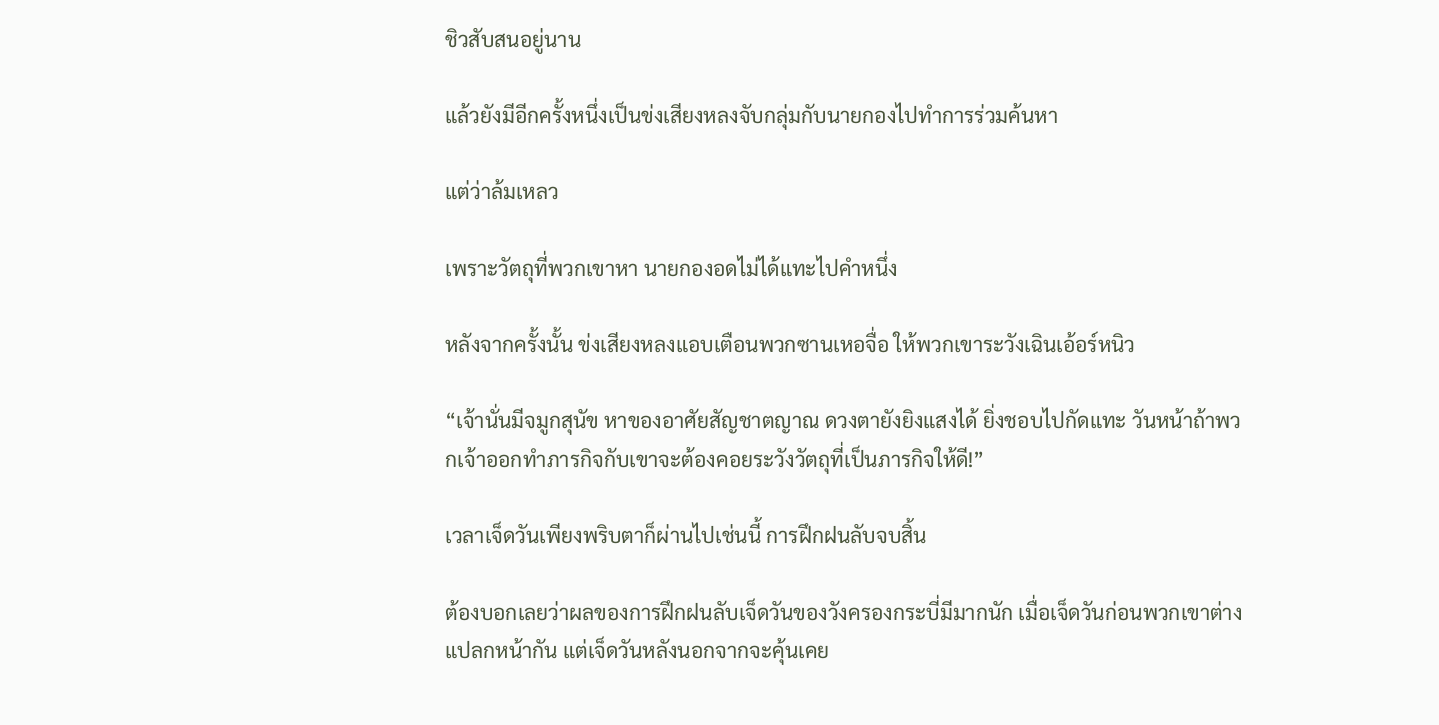ชิวสับสนอยู่นาน

แล้วยังมีอีกครั้งหนึ่งเป็นข่งเสียงหลงจับกลุ่มกับนายกองไปทำการร่วมค้นหา

แต่ว่าล้มเหลว

เพราะวัตถุที่พวกเขาหา นายกองอดไม่ได้แทะไปคำหนึ่ง

หลังจากครั้งนั้น ข่งเสียงหลงแอบเตือนพวกซานเหอจื่อ ให้พวกเขาระวังเฉินเอ้อร์หนิว

“เจ้านั่นมีจมูกสุนัข หาของอาศัยสัญชาตญาณ ดวงตายังยิงแสงได้ ยิ่งชอบไปกัดแทะ วันหน้าถ้าพวกเจ้าออกทำภารกิจกับเขาจะต้องคอยระวังวัตถุที่เป็นภารกิจให้ดี!”

เวลาเจ็ดวันเพียงพริบตาก็ผ่านไปเช่นนี้ การฝึกฝนลับจบสิ้น

ต้องบอกเลยว่าผลของการฝึกฝนลับเจ็ดวันของวังครองกระบี่มีมากนัก เมื่อเจ็ดวันก่อนพวกเขาต่างแปลกหน้ากัน แต่เจ็ดวันหลังนอกจากจะคุ้นเคย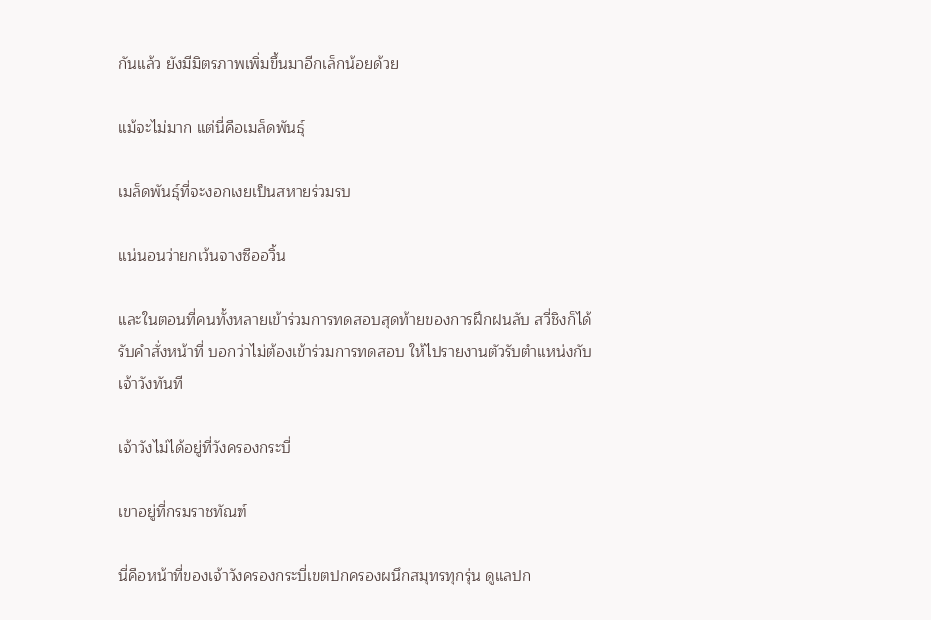กันแล้ว ยังมีมิตรภาพเพิ่มขึ้นมาอีกเล็กน้อยด้วย

แม้จะไม่มาก แต่นี่คือเมล็ดพันธุ์

เมล็ดพันธุ์ที่จะงอกเงยเป็นสหายร่วมรบ

แน่นอนว่ายกเว้นจางซืออวิ้น

และในตอนที่คนทั้งหลายเข้าร่วมการทดสอบสุดท้ายของการฝึกฝนลับ สวี่ชิงก็ได้รับคำสั่งหน้าที่ บอกว่าไม่ต้องเข้าร่วมการทดสอบ ให้ไปรายงานตัวรับตำแหน่งกับเจ้าวังทันที

เจ้าวังไม่ได้อยู่ที่วังครองกระบี่

เขาอยู่ที่กรมราชทัณฑ์

นี่คือหน้าที่ของเจ้าวังครองกระบี่เขตปกครองผนึกสมุทรทุกรุ่น ดูแลปก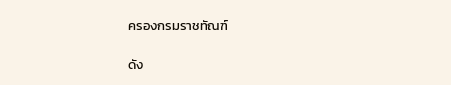ครองกรมราชทัณฑ์

ดัง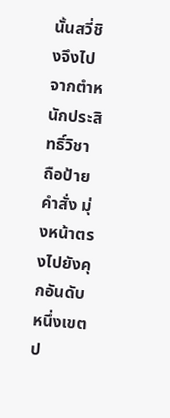นั้นสวี่ชิงจึงไปจากตำหนักประสิทธิ์วิชา ถือป้ายคำสั่ง มุ่งหน้าตรงไปยังคุกอันดับหนึ่งเขตป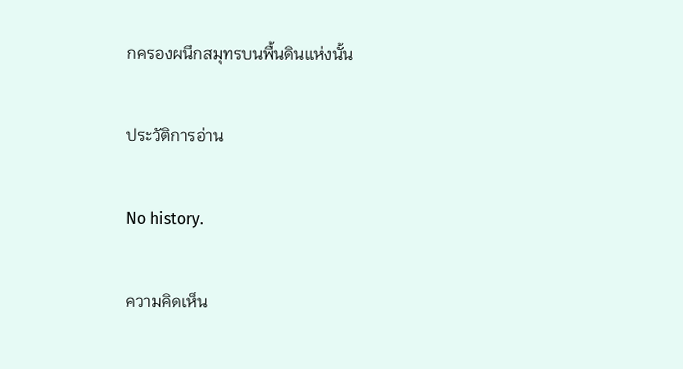กครองผนึกสมุทรบนพื้นดินแห่งนั้น

ประวัติการอ่าน

No history.

ความคิดเห็น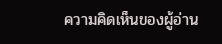ความคิดเห็นของผู้อ่าน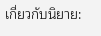เกี่ยวกับนิยาย: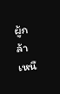ผู้กล้าเหนื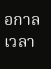อกาลเวลา